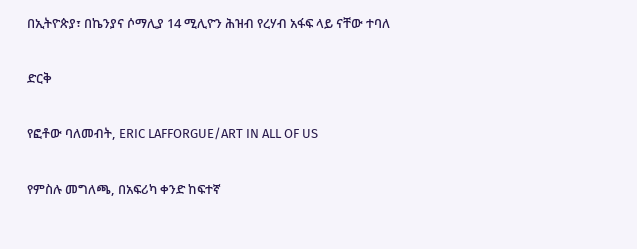በኢትዮጵያ፣ በኬንያና ሶማሊያ 14 ሚሊዮን ሕዝብ የረሃብ አፋፍ ላይ ናቸው ተባለ

ድርቅ

የፎቶው ባለመብት, ERIC LAFFORGUE/ART IN ALL OF US

የምስሉ መግለጫ, በአፍሪካ ቀንድ ከፍተኛ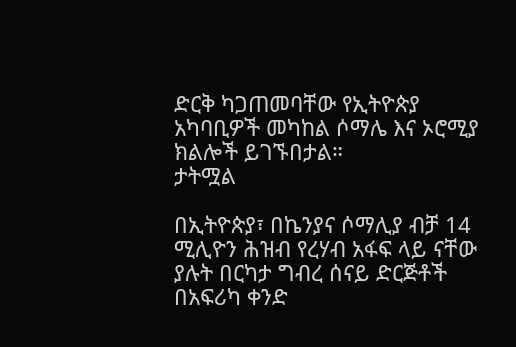ድርቅ ካጋጠመባቸው የኢትዮጵያ አካባቢዎች መካከል ሶማሌ እና ኦሮሚያ ክልሎች ይገኙበታል።
ታትሟል

በኢትዮጵያ፣ በኬንያና ሶማሊያ ብቻ 14 ሚሊዮን ሕዝብ የረሃብ አፋፍ ላይ ናቸው ያሉት በርካታ ግብረ ሰናይ ድርጅቶች በአፍሪካ ቀንድ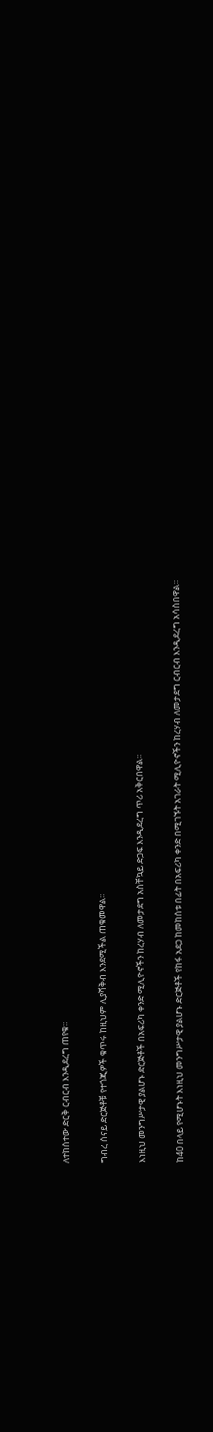ለተከሰተው ድርቅ ርብርብ እንዲደረግ ጠየቁ።

ግብረ ሰናይ ድርጅቶቹ የተጎጂዎች ቁጥሩ ከዚህም ሊያሻቅብ እንደሚችል ጠቁመዋል፡፡

እነዚህ መንግሥታዊ ያልሆኑ ድርጅቶች በአፍሪካ ቀንድ ሚሊዮኖችን ከረሃብ ለመታደግ አስቸኳይ ድጋፍ እንዲደረግ ጥሪ አቅርበዋል፡፡

ከ40 በላይ የሚሆኑት እነዚህ መንግሥታዊ ያልሆኑ ድርጅቶች የከፋ አደጋ ከመከሰቱ በፊት በአፍሪካ ቀንድ በሚገኙት አገራት ሚሊዮኖችን ከረሃብ ለመታደግ ርብርብ እንዲደረግ አሳስበዋል።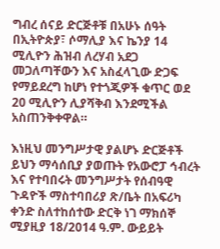ግብረ ሰናይ ድርጅቶቹ በአሁኑ ሰዓት በኢትዮጵያ፣ ሶማሊያ እና ኬንያ 14 ሚሊዮን ሕዝብ ለረሃብ አደጋ መጋለጣቸውን እና አስፈላጊው ድጋፍ የማይደረግ ከሆነ የተጎጂዎች ቁጥር ወደ 20 ሚሊዮን ሊያሻቅብ እንደሚችል አስጠንቅቀዋል።

እነዚህ መንግሥታዊ ያልሆኑ ድርጅቶች ይህን ማሳሰቢያ ያወጡት የአውሮፓ ኅብረት እና የተባበሩት መንግሥታት የሰብዓዊ ጉዳዮች ማስተባበሪያ ጽ/ቤት በአፍሪካ ቀንድ ስለተከሰተው ድርቅ ነገ ማክሰኞ ሚያዚያ 18/2014 ዓ.ም. ውይይት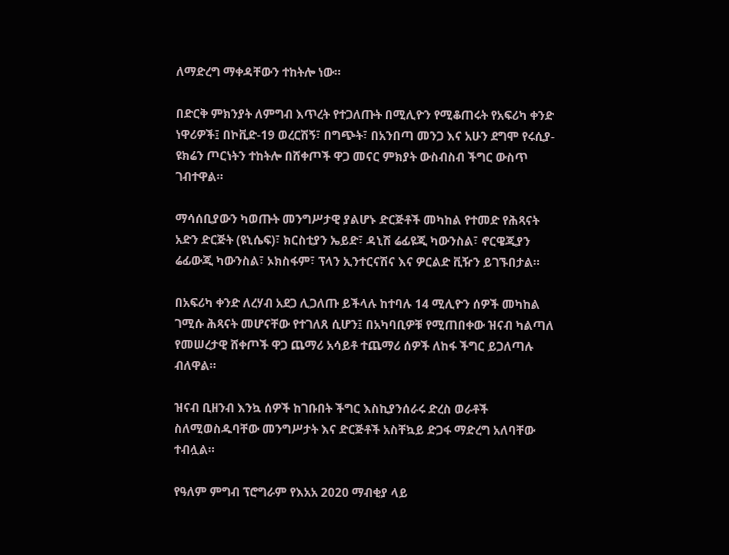ለማድረግ ማቀዳቸውን ተከትሎ ነው።

በድርቅ ምክንያት ለምግብ እጥረት የተጋለጡት በሚሊዮን የሚቆጠሩት የአፍሪካ ቀንድ ነዋሪዎች፤ በኮቪድ-19 ወረርሽኝ፣ በግጭት፣ በአንበጣ መንጋ እና አሁን ደግሞ የሩሲያ-ዩክሬን ጦርነትን ተከትሎ በሸቀጦች ዋጋ መናር ምክያት ውስብስብ ችግር ውስጥ ገብተዋል።

ማሳሰቢያውን ካወጡት መንግሥታዊ ያልሆኑ ድርጅቶች መካከል የተመድ የሕጻናት አድን ድርጅት (ዩኒሴፍ)፣ ክርስቲያን ኤይድ፣ ዳኒሽ ሬፊዩጂ ካውንስል፣ ኖርዌጂያን ሬፊውጂ ካውንስል፣ ኦክስፋም፣ ፕላን ኢንተርናሽና እና ዎርልድ ቪዥን ይገኙበታል።

በአፍሪካ ቀንድ ለረሃብ አደጋ ሊጋለጡ ይችላሉ ከተባሉ 14 ሚሊዮን ሰዎች መካከል ገሚሱ ሕጻናት መሆናቸው የተገለጸ ሲሆን፤ በአካባቢዎቹ የሚጠበቀው ዝናብ ካልጣለ የመሠረታዊ ሸቀጦች ዋጋ ጨማሪ አሳይቶ ተጨማሪ ሰዎች ለከፋ ችግር ይጋለጣሉ ብለዋል።

ዝናብ ቢዘንብ እንኳ ሰዎች ከገቡበት ችግር እስኪያንሰራሩ ድረስ ወራቶች ስለሚወስዱባቸው መንግሥታት እና ድርጅቶች አስቸኳይ ድጋፋ ማድረግ አለባቸው ተብሏል።

የዓለም ምግብ ፕሮግራም የእአአ 2020 ማብቂያ ላይ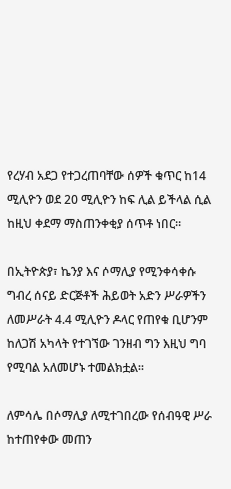የረሃብ አደጋ የተጋረጠባቸው ሰዎች ቁጥር ከ14 ሚሊዮን ወደ 20 ሚሊዮን ከፍ ሊል ይችላል ሲል ከዚህ ቀደማ ማስጠንቀቂያ ሰጥቶ ነበር።

በኢትዮጵያ፣ ኬንያ እና ሶማሊያ የሚንቀሳቀሱ ግብረ ሰናይ ድርጅቶች ሕይወት አድን ሥራዎችን ለመሥራት 4.4 ሚሊዮን ዶላር የጠየቁ ቢሆንም ከለጋሽ አካላት የተገኘው ገንዘብ ግን እዚህ ግባ የሚባል አለመሆኑ ተመልክቷል።

ለምሳሌ በሶማሊያ ለሚተገበረው የሰብዓዊ ሥራ ከተጠየቀው መጠን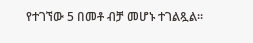የተገኘው 5 በመቶ ብቻ መሆኑ ተገልጿል።